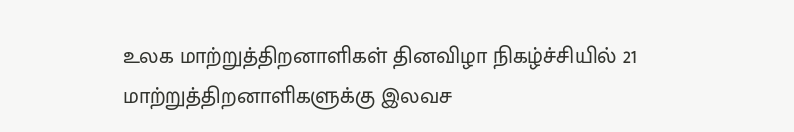உலக மாற்றுத்திறனாளிகள் தினவிழா நிகழ்ச்சியில் 21 மாற்றுத்திறனாளிகளுக்கு இலவச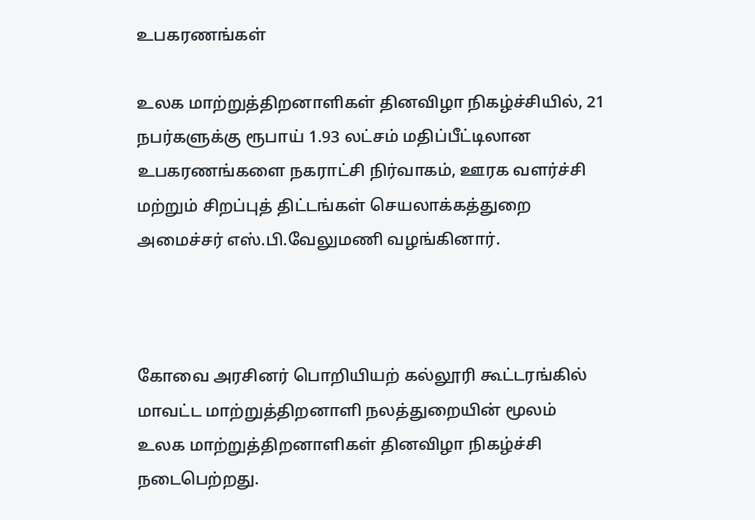உபகரணங்கள்

உலக மாற்றுத்திறனாளிகள் தினவிழா நிகழ்ச்சியில், 21 நபர்களுக்கு ரூபாய் 1.93 லட்சம் மதிப்பீட்டிலான உபகரணங்களை நகராட்சி நிர்வாகம், ஊரக வளர்ச்சி மற்றும் சிறப்புத் திட்டங்கள் செயலாக்கத்துறை அமைச்சர் எஸ்.பி.வேலுமணி வழங்கினார்.



கோவை அரசினர் பொறியியற் கல்லூரி கூட்டரங்கில் மாவட்ட மாற்றுத்திறனாளி நலத்துறையின் மூலம் உலக மாற்றுத்திறனாளிகள் தினவிழா நிகழ்ச்சி நடைபெற்றது.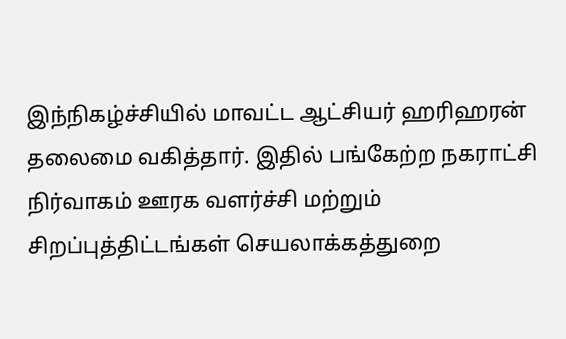இந்நிகழ்ச்சியில் மாவட்ட ஆட்சியர் ஹரிஹரன் தலைமை வகித்தார். இதில் பங்கேற்ற நகராட்சி நிர்வாகம் ஊரக வளர்ச்சி மற்றும் சிறப்புத்திட்டங்கள் செயலாக்கத்துறை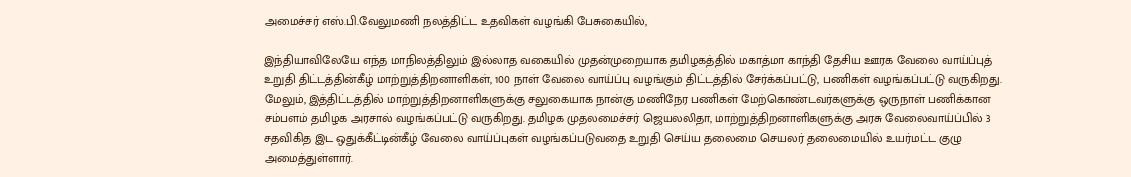அமைச்சர் எஸ்.பி.வேலுமணி நலத்திட்ட உதவிகள் வழங்கி பேசுகையில்,

இந்தியாவிலேயே எந்த மாநிலத்திலும் இல்லாத வகையில் முதன்முறையாக தமிழகத்தில் மகாத்மா காந்தி தேசிய ஊரக வேலை வாய்ப்புத் உறுதி திட்டத்தின்கீழ் மாற்றுத்திறனாளிகள், 100 நாள் வேலை வாய்ப்பு வழங்கும் திட்டத்தில் சேர்க்கப்பட்டு, பணிகள் வழங்கப்பட்டு வருகிறது. மேலும், இத்திட்டத்தில் மாற்றுத்திறனாளிகளுக்கு சலுகையாக நான்கு மணிநேர பணிகள் மேற்கொண்டவர்களுக்கு ஒருநாள் பணிக்கான சம்பளம் தமிழக அரசால் வழங்கப்பட்டு வருகிறது. தமிழக முதலமைச்சர் ஜெயலலிதா, மாற்றுத்திறனாளிகளுக்கு அரசு வேலைவாய்ப்பில் 3 சதவிகித இட ஒதுக்கீட்டின்கீழ் வேலை வாய்ப்புகள் வழங்கப்படுவதை உறுதி செய்ய தலைமை செயலர் தலைமையில் உயர்மட்ட குழு அமைத்துள்ளார்.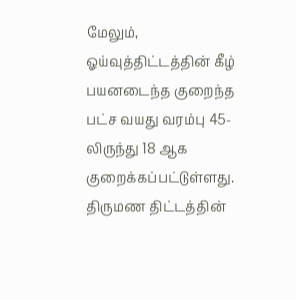மேலும், ஓய்வுத்திட்டத்தின் கீழ் பயனடைந்த குறைந்த பட்ச வயது வரம்பு 45-லிருந்து 18 ஆக குறைக்கப்பட்டுள்ளது. திருமண திட்டத்தின்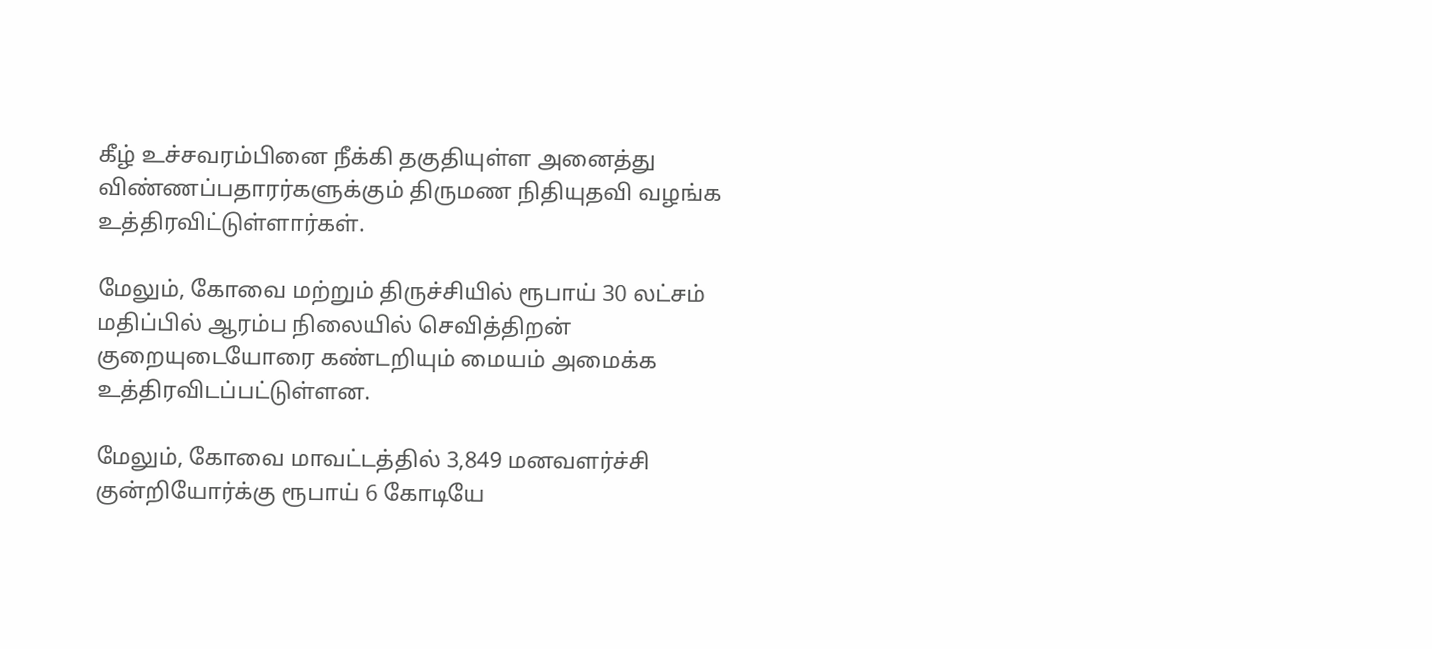கீழ் உச்சவரம்பினை நீக்கி தகுதியுள்ள அனைத்து விண்ணப்பதாரர்களுக்கும் திருமண நிதியுதவி வழங்க உத்திரவிட்டுள்ளார்கள்.

மேலும், கோவை மற்றும் திருச்சியில் ரூபாய் 30 லட்சம் மதிப்பில் ஆரம்ப நிலையில் செவித்திறன் குறையுடையோரை கண்டறியும் மையம் அமைக்க உத்திரவிடப்பட்டுள்ளன.

மேலும், கோவை மாவட்டத்தில் 3,849 மனவளர்ச்சி குன்றியோர்க்கு ரூபாய் 6 கோடியே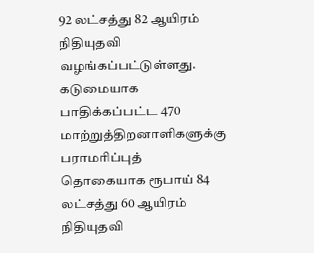92 லட்சத்து 82 ஆயிரம் நிதியுதவி வழங்கப்பட்டுள்ளது. கடுமையாக பாதிக்கப்பட்ட 470 மாற்றுத்திறனாளிகளுக்கு பராமரிப்புத் தொகையாக ரூபாய் 84 லட்சத்து 60 ஆயிரம் நிதியுதவி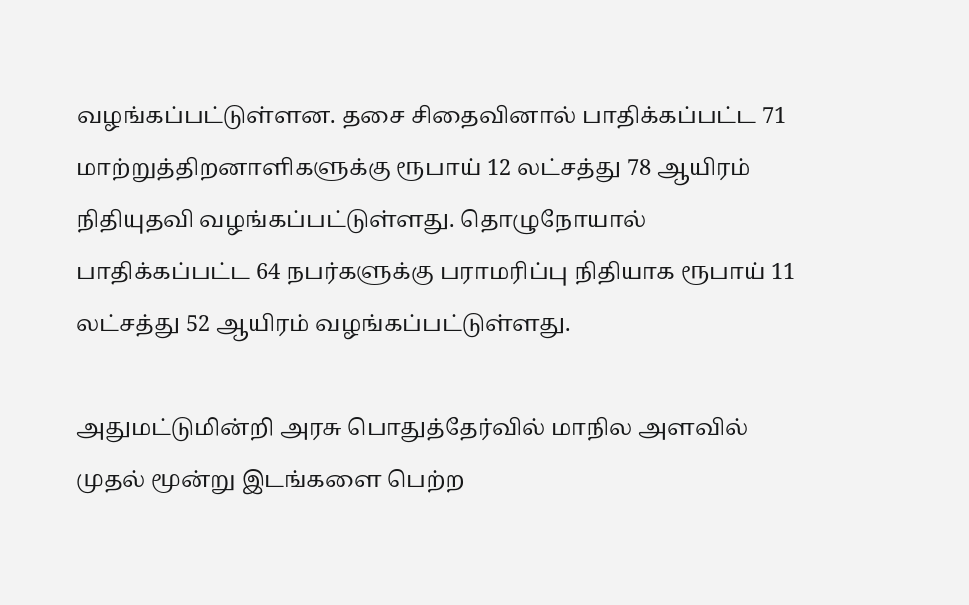வழங்கப்பட்டுள்ளன. தசை சிதைவினால் பாதிக்கப்பட்ட 71 மாற்றுத்திறனாளிகளுக்கு ரூபாய் 12 லட்சத்து 78 ஆயிரம் நிதியுதவி வழங்கப்பட்டுள்ளது. தொழுநோயால் பாதிக்கப்பட்ட 64 நபர்களுக்கு பராமரிப்பு நிதியாக ரூபாய் 11 லட்சத்து 52 ஆயிரம் வழங்கப்பட்டுள்ளது.

அதுமட்டுமின்றி அரசு பொதுத்தேர்வில் மாநில அளவில் முதல் மூன்று இடங்களை பெற்ற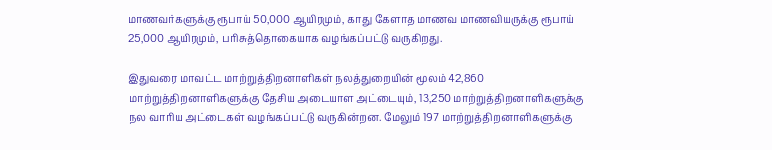மாணவர்களுக்கு ரூபாய் 50,000 ஆயிரமும், காது கேளாத மாணவ மாணவியருக்கு ரூபாய் 25,000 ஆயிரமும், பரிசுத்தொகையாக வழங்கப்பட்டு வருகிறது.

இதுவரை மாவட்ட மாற்றுத்திறனாளிகள் நலத்துறையின் மூலம் 42,860 மாற்றுத்திறனாளிகளுக்கு தேசிய அடையாள அட்டையும், 13,250 மாற்றுத்திறனாளிகளுக்கு நல வாரிய அட்டைகள் வழங்கப்பட்டு வருகின்றன. மேலும் 197 மாற்றுத்திறனாளிகளுக்கு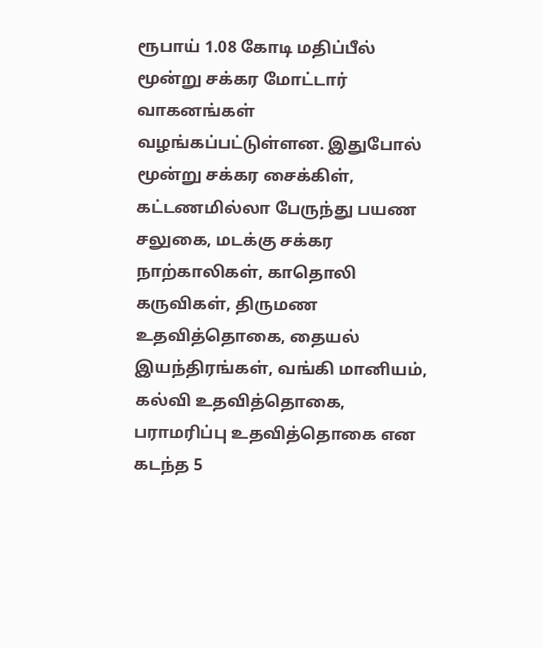ரூபாய் 1.08 கோடி மதிப்பீல் மூன்று சக்கர மோட்டார் வாகனங்கள் வழங்கப்பட்டுள்ளன. இதுபோல் மூன்று சக்கர சைக்கிள், கட்டணமில்லா பேருந்து பயண சலுகை, மடக்கு சக்கர நாற்காலிகள், காதொலி கருவிகள், திருமண உதவித்தொகை, தையல் இயந்திரங்கள், வங்கி மானியம், கல்வி உதவித்தொகை, பராமரிப்பு உதவித்தொகை என கடந்த 5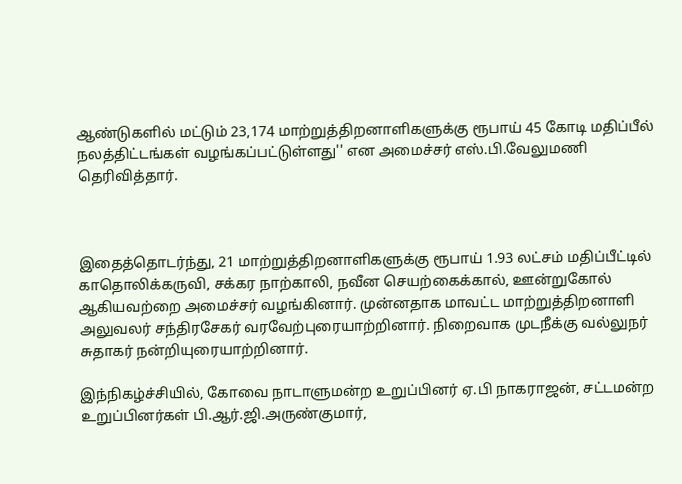ஆண்டுகளில் மட்டும் 23,174 மாற்றுத்திறனாளிகளுக்கு ரூபாய் 45 கோடி மதிப்பீல் நலத்திட்டங்கள் வழங்கப்பட்டுள்ளது'' என அமைச்சர் எஸ்.பி.வேலுமணி தெரிவித்தார்.



இதைத்தொடர்ந்து, 21 மாற்றுத்திறனாளிகளுக்கு ரூபாய் 1.93 லட்சம் மதிப்பீட்டில் காதொலிக்கருவி, சக்கர நாற்காலி, நவீன செயற்கைக்கால், ஊன்றுகோல் ஆகியவற்றை அமைச்சர் வழங்கினார். முன்னதாக மாவட்ட மாற்றுத்திறனாளி அலுவலர் சந்திரசேகர் வரவேற்புரையாற்றினார். நிறைவாக முடநீக்கு வல்லுநர் சுதாகர் நன்றியுரையாற்றினார்.

இந்நிகழ்ச்சியில், கோவை நாடாளுமன்ற உறுப்பினர் ஏ.பி நாகராஜன், சட்டமன்ற உறுப்பினர்கள் பி.ஆர்.ஜி.அருண்குமார்,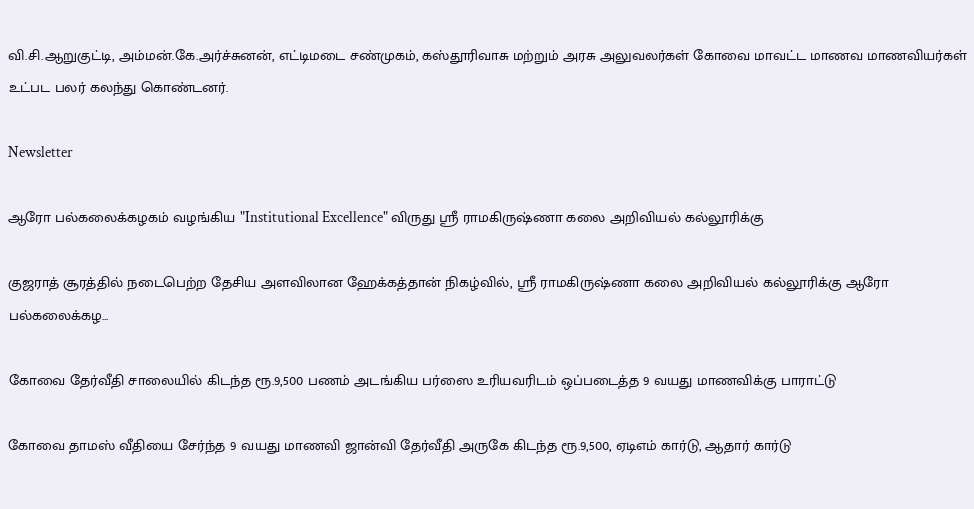வி.சி.ஆறுகுட்டி, அம்மன்.கே.அர்ச்சுனன், எட்டிமடை சண்முகம், கஸ்தூரிவாசு மற்றும் அரசு அலுவலர்கள் கோவை மாவட்ட மாணவ மாணவியர்கள் உட்பட பலர் கலந்து கொண்டனர்.

Newsletter

ஆரோ பல்கலைக்கழகம் வழங்கிய "Institutional Excellence" விருது ஸ்ரீ ராமகிருஷ்ணா கலை அறிவியல் கல்லூரிக்கு

குஜராத் சூரத்தில் நடைபெற்ற தேசிய அளவிலான ஹேக்கத்தான் நிகழ்வில், ஸ்ரீ ராமகிருஷ்ணா கலை அறிவியல் கல்லூரிக்கு ஆரோ பல்கலைக்கழ...

கோவை தேர்வீதி சாலையில் கிடந்த ரூ.9,500 பணம் அடங்கிய பர்ஸை உரியவரிடம் ஒப்படைத்த 9 வயது மாணவிக்கு பாராட்டு

கோவை தாமஸ் வீதியை சேர்ந்த 9 வயது மாணவி ஜான்வி தேர்வீதி அருகே கிடந்த ரூ.9,500, ஏடிஎம் கார்டு, ஆதார் கார்டு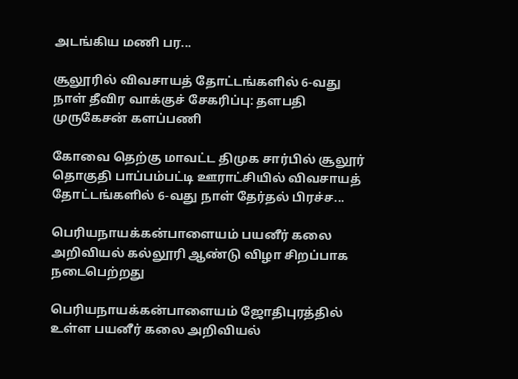அடங்கிய மணி பர...

சூலூரில் விவசாயத் தோட்டங்களில் 6-வது நாள் தீவிர வாக்குச் சேகரிப்பு: தளபதி முருகேசன் களப்பணி

கோவை தெற்கு மாவட்ட திமுக சார்பில் சூலூர் தொகுதி பாப்பம்பட்டி ஊராட்சியில் விவசாயத் தோட்டங்களில் 6-வது நாள் தேர்தல் பிரச்ச...

பெரியநாயக்கன்பாளையம் பயனீர் கலை அறிவியல் கல்லூரி ஆண்டு விழா சிறப்பாக நடைபெற்றது

பெரியநாயக்கன்பாளையம் ஜோதிபுரத்தில் உள்ள பயனீர் கலை அறிவியல்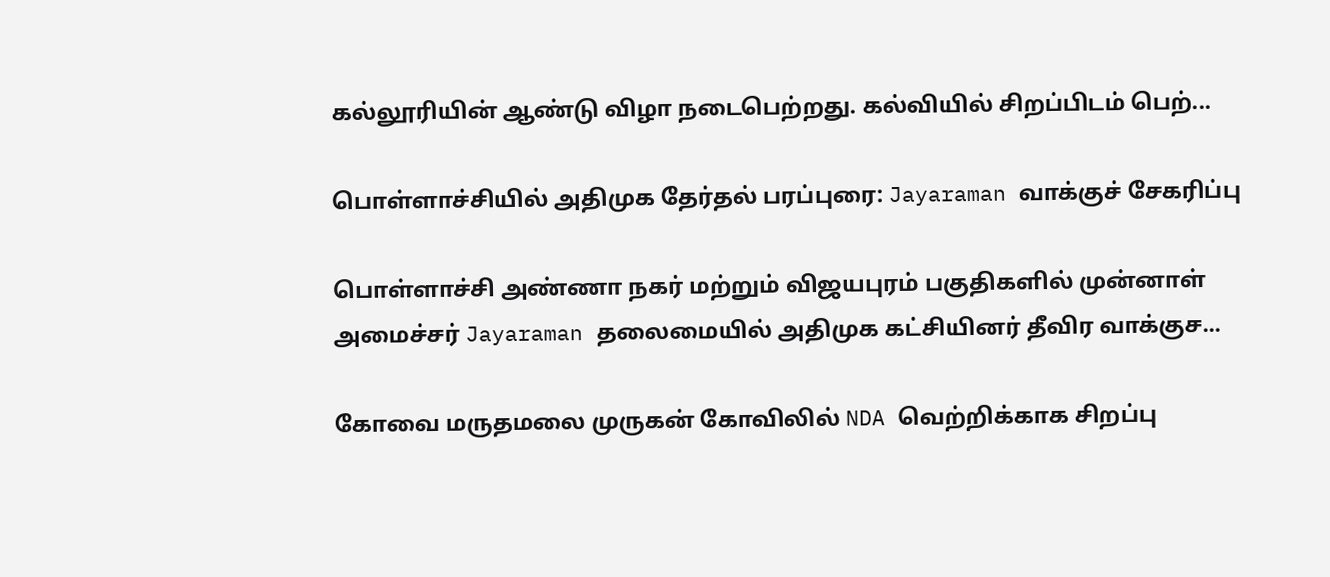கல்லூரியின் ஆண்டு விழா நடைபெற்றது. கல்வியில் சிறப்பிடம் பெற்...

பொள்ளாச்சியில் அதிமுக தேர்தல் பரப்புரை: Jayaraman வாக்குச் சேகரிப்பு

பொள்ளாச்சி அண்ணா நகர் மற்றும் விஜயபுரம் பகுதிகளில் முன்னாள் அமைச்சர் Jayaraman தலைமையில் அதிமுக கட்சியினர் தீவிர வாக்குச...

கோவை மருதமலை முருகன் கோவிலில் NDA வெற்றிக்காக சிறப்பு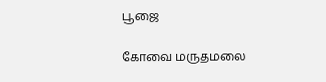பூஜை

கோவை மருதமலை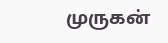முருகன்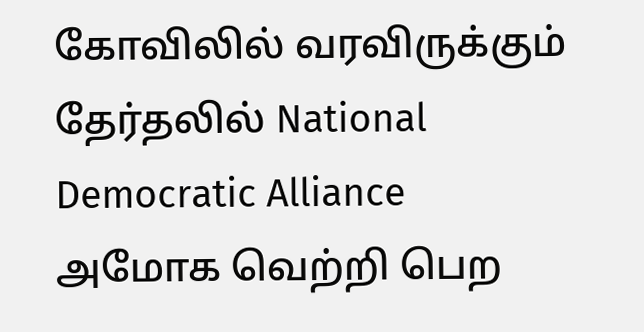கோவிலில் வரவிருக்கும் தேர்தலில் National Democratic Alliance அமோக வெற்றி பெற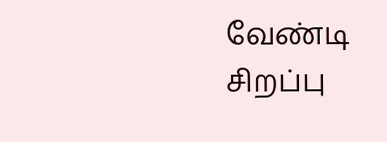வேண்டி சிறப்பு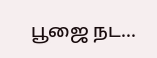பூஜை நட...